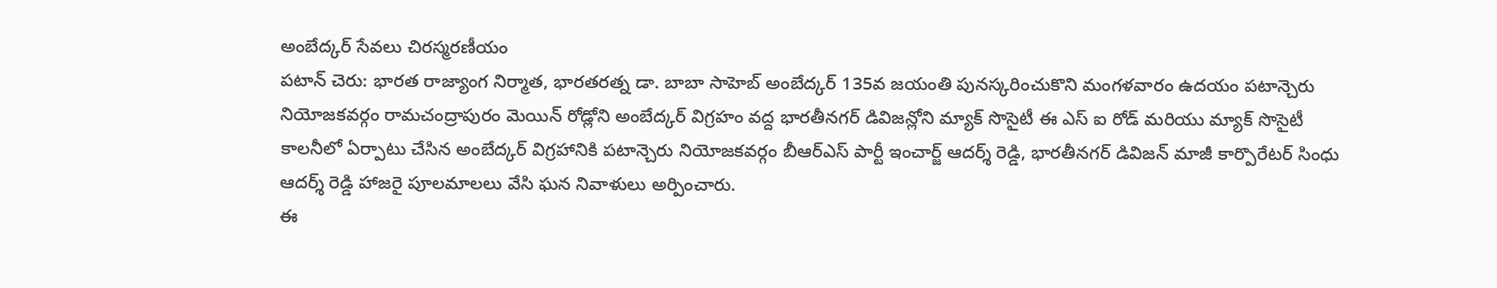అంబేద్కర్ సేవలు చిరస్మరణీయం
పటాన్ చెరు: భారత రాజ్యాంగ నిర్మాత, భారతరత్న డా. బాబా సాహెబ్ అంబేద్కర్ 135వ జయంతి పునస్కరించుకొని మంగళవారం ఉదయం పటాన్చెరు నియోజకవర్గం రామచంద్రాపురం మెయిన్ రోడ్లోని అంబేద్కర్ విగ్రహం వద్ద భారతీనగర్ డివిజన్లోని మ్యాక్ సొసైటీ ఈ ఎస్ ఐ రోడ్ మరియు మ్యాక్ సొసైటీ కాలనీలో ఏర్పాటు చేసిన అంబేద్కర్ విగ్రహానికి పటాన్చెరు నియోజకవర్గం బీఆర్ఎస్ పార్టీ ఇంచార్జ్ ఆదర్శ్ రెడ్డి, భారతీనగర్ డివిజన్ మాజీ కార్పొరేటర్ సింధు ఆదర్శ్ రెడ్డి హాజరై పూలమాలలు వేసి ఘన నివాళులు అర్పించారు.
ఈ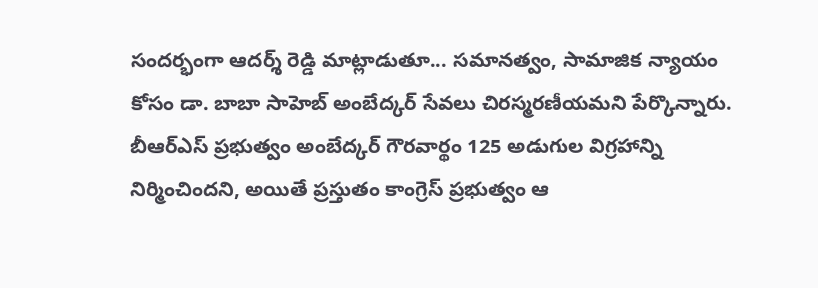సందర్భంగా ఆదర్శ్ రెడ్డి మాట్లాడుతూ... సమానత్వం, సామాజిక న్యాయం కోసం డా. బాబా సాహెబ్ అంబేద్కర్ సేవలు చిరస్మరణీయమని పేర్కొన్నారు. బీఆర్ఎస్ ప్రభుత్వం అంబేద్కర్ గౌరవార్థం 125 అడుగుల విగ్రహాన్ని నిర్మించిందని, అయితే ప్రస్తుతం కాంగ్రెస్ ప్రభుత్వం ఆ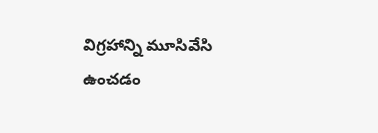విగ్రహాన్ని మూసివేసి ఉంచడం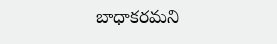బాధాకరమని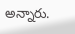అన్నారు.